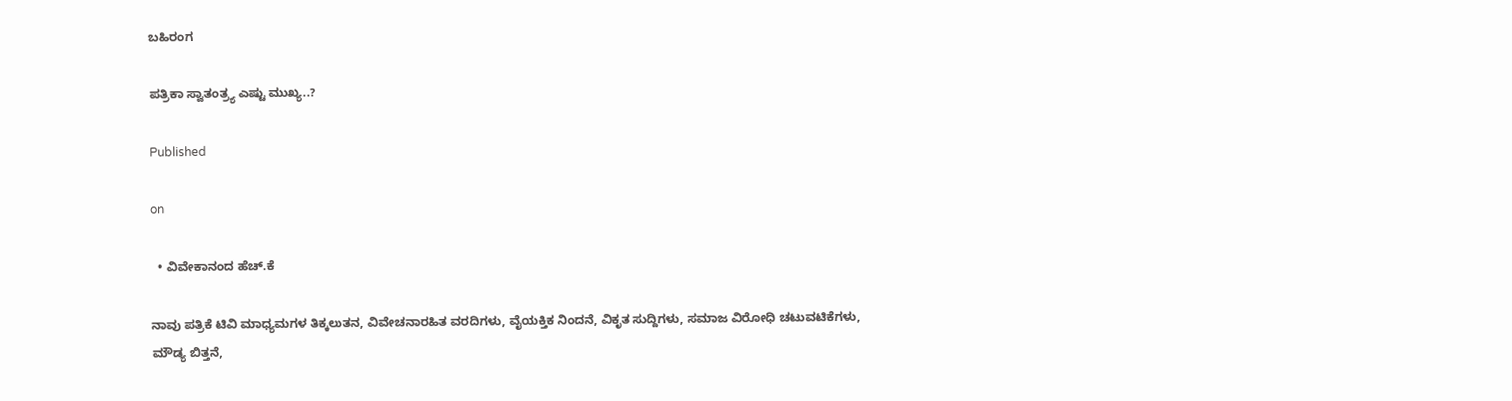ಬಹಿರಂಗ

ಪತ್ರಿಕಾ ಸ್ವಾತಂತ್ರ್ಯ ಎಷ್ಟು ಮುಖ್ಯ..?

Published

on

  • ವಿವೇಕಾನಂದ ಹೆಚ್.ಕೆ

ನಾವು ಪತ್ರಿಕೆ ಟಿವಿ ಮಾಧ್ಯಮಗಳ ತಿಕ್ಕಲುತನ, ವಿವೇಚನಾರಹಿತ ವರದಿಗಳು, ವೈಯಕ್ತಿಕ ನಿಂದನೆ, ವಿಕೃತ ಸುದ್ದಿಗಳು, ಸಮಾಜ ವಿರೋಧಿ ಚಟುವಟಿಕೆಗಳು, ಮೌಡ್ಯ ಬಿತ್ತನೆ,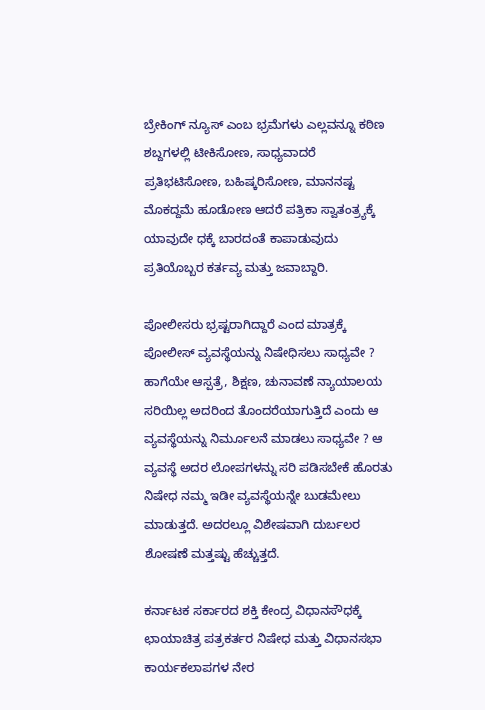ಬ್ರೇಕಿಂಗ್ ನ್ಯೂಸ್ ಎಂಬ ಭ್ರಮೆಗಳು ಎಲ್ಲವನ್ನೂ ಕಠಿಣ ಶಬ್ದಗಳಲ್ಲಿ ಟೀಕಿಸೋಣ, ಸಾಧ್ಯವಾದರೆ ಪ್ರತಿಭಟಿಸೋಣ, ಬಹಿಷ್ಕರಿಸೋಣ, ಮಾನನಷ್ಟ ಮೊಕದ್ದಮೆ ಹೂಡೋಣ ಆದರೆ ಪತ್ರಿಕಾ ಸ್ವಾತಂತ್ರ್ಯಕ್ಕೆ ಯಾವುದೇ ಧಕ್ಕೆ ಬಾರದಂತೆ ಕಾಪಾಡುವುದು ಪ್ರತಿಯೊಬ್ಬರ ಕರ್ತವ್ಯ ಮತ್ತು ಜವಾಬ್ದಾರಿ.

ಪೋಲೀಸರು ಭ್ರಷ್ಟರಾಗಿದ್ದಾರೆ ಎಂದ ಮಾತ್ರಕ್ಕೆ ಪೋಲೀಸ್ ವ್ಯವಸ್ಥೆಯನ್ನು ನಿಷೇಧಿಸಲು ಸಾಧ್ಯವೇ ? ಹಾಗೆಯೇ ಆಸ್ಪತ್ರೆ, ಶಿಕ್ಷಣ, ಚುನಾವಣೆ ನ್ಯಾಯಾಲಯ ಸರಿಯಿಲ್ಲ ಅದರಿಂದ ತೊಂದರೆಯಾಗುತ್ತಿದೆ ಎಂದು ಆ ವ್ಯವಸ್ಥೆಯನ್ನು ನಿರ್ಮೂಲನೆ ಮಾಡಲು ಸಾಧ್ಯವೇ ? ಆ ವ್ಯವಸ್ಥೆ ಅದರ ಲೋಪಗಳನ್ನು ಸರಿ ಪಡಿಸಬೇಕೆ ಹೊರತು ನಿಷೇಧ ನಮ್ಮ ಇಡೀ ವ್ಯವಸ್ಥೆಯನ್ನೇ ಬುಡಮೇಲು ಮಾಡುತ್ತದೆ. ಅದರಲ್ಲೂ ವಿಶೇಷವಾಗಿ ದುರ್ಬಲರ ಶೋಷಣೆ ಮತ್ತಷ್ಟು ಹೆಚ್ಚುತ್ತದೆ.

ಕರ್ನಾಟಕ ಸರ್ಕಾರದ ಶಕ್ತಿ ಕೇಂದ್ರ ವಿಧಾನಸೌಧಕ್ಕೆ ಛಾಯಾಚಿತ್ರ ಪತ್ರಕರ್ತರ ನಿಷೇಧ ಮತ್ತು ವಿಧಾನಸಭಾ ಕಾರ್ಯಕಲಾಪಗಳ ನೇರ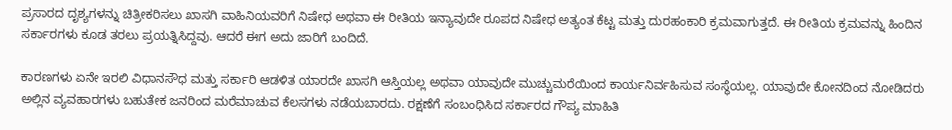ಪ್ರಸಾರದ ದೃಶ್ಯಗಳನ್ನು ಚಿತ್ರೀಕರಿಸಲು ಖಾಸಗಿ ವಾಹಿನಿಯವರಿಗೆ ನಿಷೇಧ ಅಥವಾ ಈ ರೀತಿಯ ಇನ್ಯಾವುದೇ ರೂಪದ ನಿಷೇಧ ಅತ್ಯಂತ ಕೆಟ್ಟ ಮತ್ತು ದುರಹಂಕಾರಿ ಕ್ರಮವಾಗುತ್ತದೆ. ಈ ರೀತಿಯ ಕ್ರಮವನ್ನು ಹಿಂದಿನ ಸರ್ಕಾರಗಳು ಕೂಡ ತರಲು ಪ್ರಯತ್ನಿಸಿದ್ದವು. ಆದರೆ ಈಗ ಅದು ಜಾರಿಗೆ ಬಂದಿದೆ.

ಕಾರಣಗಳು ಏನೇ ಇರಲಿ ವಿಧಾನಸೌಧ ಮತ್ತು ಸರ್ಕಾರಿ ಆಡಳಿತ ಯಾರದೇ ಖಾಸಗಿ ಆಸ್ತಿಯಲ್ಲ ಅಥವಾ ಯಾವುದೇ ಮುಚ್ಚುಮರೆಯಿಂದ ಕಾರ್ಯನಿರ್ವಹಿಸುವ ಸಂಸ್ಥೆಯಲ್ಲ. ಯಾವುದೇ ಕೋನದಿಂದ ನೋಡಿದರು ಅಲ್ಲಿನ ವ್ಯವಹಾರಗಳು ಬಹುತೇಕ ಜನರಿಂದ ಮರೆಮಾಚುವ ಕೆಲಸಗಳು ನಡೆಯಬಾರದು. ರಕ್ಷಣೆಗೆ ಸಂಬಂಧಿಸಿದ ಸರ್ಕಾರದ ಗೌಪ್ಯ ಮಾಹಿತಿ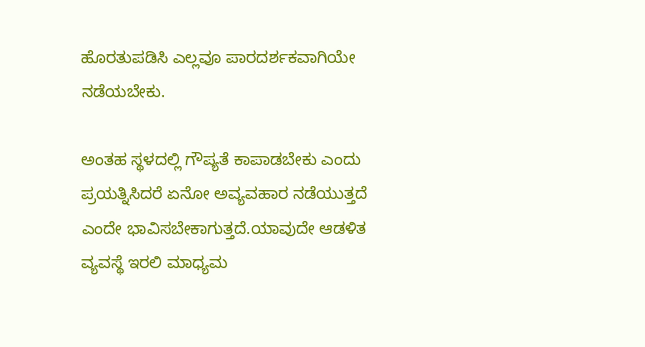ಹೊರತುಪಡಿಸಿ ಎಲ್ಲವೂ ಪಾರದರ್ಶಕವಾಗಿಯೇ ನಡೆಯಬೇಕು.

ಅಂತಹ ಸ್ಥಳದಲ್ಲಿ ಗೌಪ್ಯತೆ ಕಾಪಾಡಬೇಕು ಎಂದು ಪ್ರಯತ್ನಿಸಿದರೆ ಏನೋ ಅವ್ಯವಹಾರ ನಡೆಯುತ್ತದೆ ಎಂದೇ ಭಾವಿಸಬೇಕಾಗುತ್ತದೆ.ಯಾವುದೇ ಆಡಳಿತ ವ್ಯವಸ್ಥೆ ಇರಲಿ ಮಾಧ್ಯಮ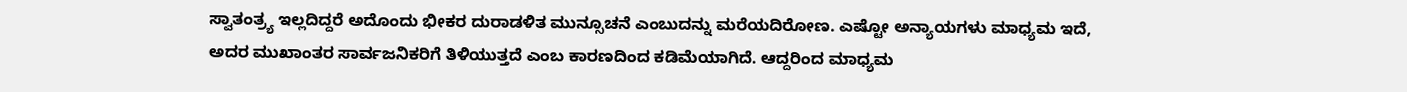ಸ್ವಾತಂತ್ರ್ಯ ಇಲ್ಲದಿದ್ದರೆ ಅದೊಂದು ಭೀಕರ ದುರಾಡಳಿತ ಮುನ್ಸೂಚನೆ ಎಂಬುದನ್ನು ಮರೆಯದಿರೋಣ. ಎಷ್ಟೋ ಅನ್ಯಾಯಗಳು ಮಾಧ್ಯಮ ಇದೆ,
ಅದರ ಮುಖಾಂತರ ಸಾರ್ವಜನಿಕರಿಗೆ ತಿಳಿಯುತ್ತದೆ ಎಂಬ ಕಾರಣದಿಂದ ಕಡಿಮೆಯಾಗಿದೆ. ಆದ್ದರಿಂದ ಮಾಧ್ಯಮ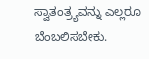ಸ್ವಾತಂತ್ರ್ಯವನ್ನು ಎಲ್ಲರೂ ಬೆಂಬಲಿಸಬೇಕು.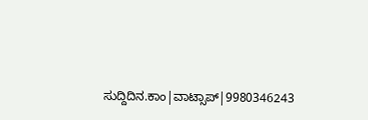ಸುದ್ದಿದಿನ.ಕಾಂ|ವಾಟ್ಸಾಪ್|9980346243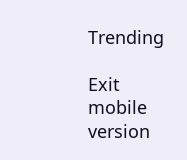Trending

Exit mobile version